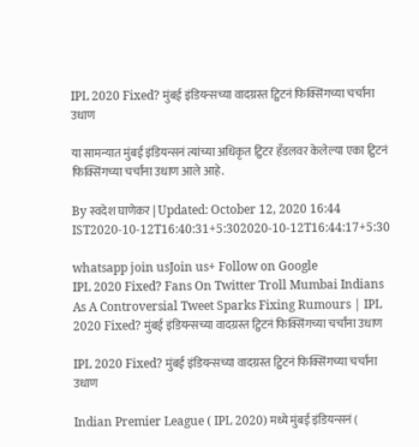IPL 2020 Fixed? मुंबई इंडियन्सच्या वादग्रस्त ट्विटनं फिक्सिंगच्या चर्चांना उधाण

या सामन्यात मुंबई इंडियन्सनं त्यांच्या अधिकृत ट्विटर हँडलवर केलेल्या एका ट्विटनं फिक्सिंगच्या चर्चांना उधाण आले आहे.

By स्वदेश घाणेकर | Updated: October 12, 2020 16:44 IST2020-10-12T16:40:31+5:302020-10-12T16:44:17+5:30

whatsapp join usJoin us+ Follow on Google
IPL 2020 Fixed? Fans On Twitter Troll Mumbai Indians As A Controversial Tweet Sparks Fixing Rumours | IPL 2020 Fixed? मुंबई इंडियन्सच्या वादग्रस्त ट्विटनं फिक्सिंगच्या चर्चांना उधाण

IPL 2020 Fixed? मुंबई इंडियन्सच्या वादग्रस्त ट्विटनं फिक्सिंगच्या चर्चांना उधाण

Indian Premier League ( IPL 2020) मध्ये मुंबई इंडियन्सनं (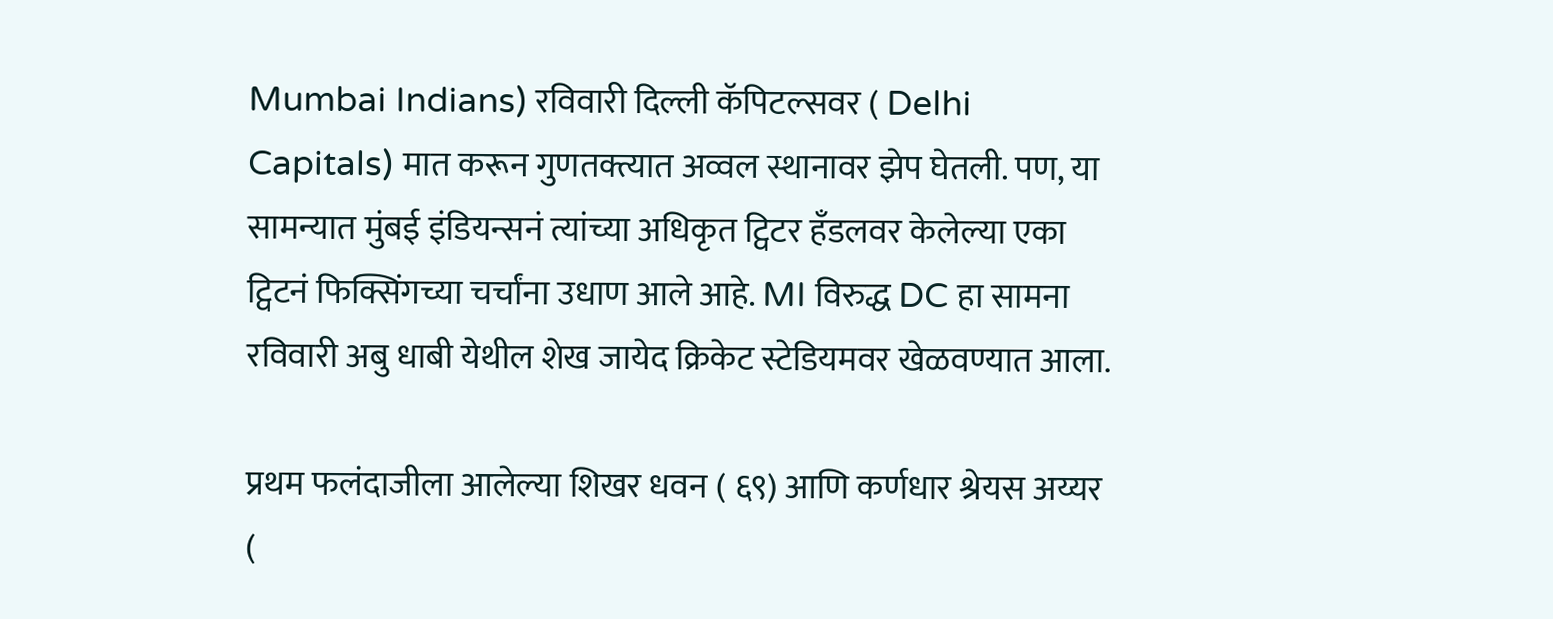Mumbai Indians) रविवारी दिल्ली कॅपिटल्सवर ( Delhi Capitals) मात करून गुणतक्त्यात अव्वल स्थानावर झेप घेतली. पण, या सामन्यात मुंबई इंडियन्सनं त्यांच्या अधिकृत ट्विटर हँडलवर केलेल्या एका ट्विटनं फिक्सिंगच्या चर्चांना उधाण आले आहे. MI विरुद्ध DC हा सामना रविवारी अबु धाबी येथील शेख जायेद क्रिकेट स्टेडियमवर खेळवण्यात आला.

प्रथम फलंदाजीला आलेल्या शिखर धवन ( ६९) आणि कर्णधार श्रेयस अय्यर (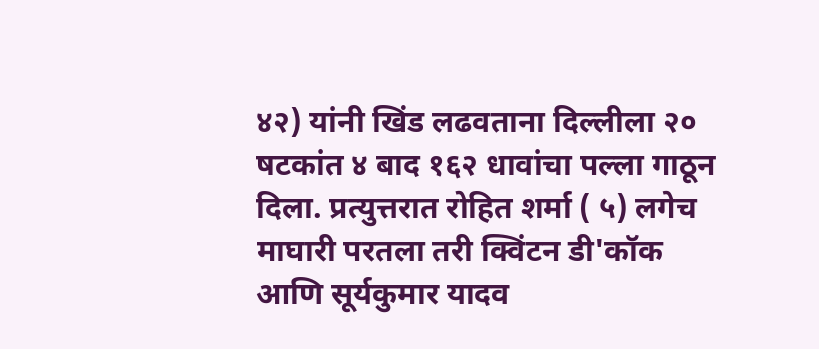४२) यांनी खिंड लढवताना दिल्लीला २० षटकांत ४ बाद १६२ धावांचा पल्ला गाठून दिला. प्रत्युत्तरात रोहित शर्मा ( ५) लगेच माघारी परतला तरी क्विंटन डी'कॉक आणि सूर्यकुमार यादव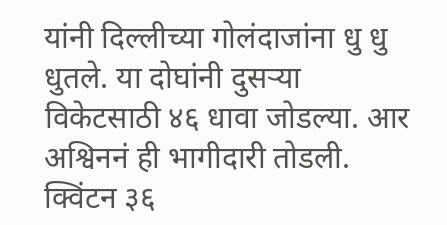यांनी दिल्लीच्या गोलंदाजांना धु धु धुतले. या दोघांनी दुसऱ्या विकेटसाठी ४६ धावा जोडल्या. आर अश्विननं ही भागीदारी तोडली. क्विंटन ३६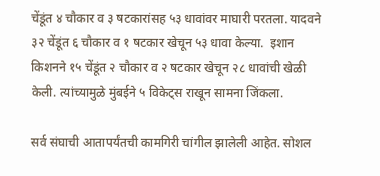चेंडूंत ४ चौकार व ३ षटकारांसह ५३ धावांवर माघारी परतला. यादवने ३२ चेंडूंत ६ चौकार व १ षटकार खेचून ५३ धावा केल्या.  इशान किशनने १५ चेंडूंत २ चौकार व २ षटकार खेचून २८ धावांची खेळी केली. त्यांच्यामुळे मुंबईने ५ विकेट्स राखून सामना जिंकला.

सर्व संघाची आतापर्यंतची कामगिरी चांगील झालेली आहेत. सोशल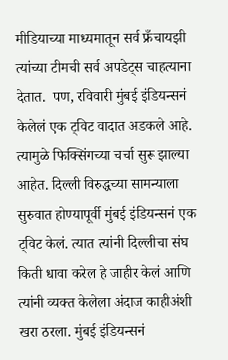मीडियाच्या माध्यमातून सर्व फ्रँचायझी त्यांच्या टीमची सर्व अपडेट्स चाहत्याना देतात.  पण, रविवारी मुंबई इंडियन्सनं केलेलं एक ट्विट वादात अडकले आहे. त्यामुळे फिक्सिंगच्या चर्चा सुरू झाल्या आहेत. दिल्ली विरुद्धच्या सामन्याला सुरुवात होण्यापूर्वी मुंबई इंडियन्सनं एक ट्विट केलं. त्यात त्यांनी दिल्लीचा संघ किती धावा करेल हे जाहीर केलं आणि त्यांनी व्यक्त केलेला अंदाज काहीअंशी खरा ठरला. मुंबई इंडियन्सनं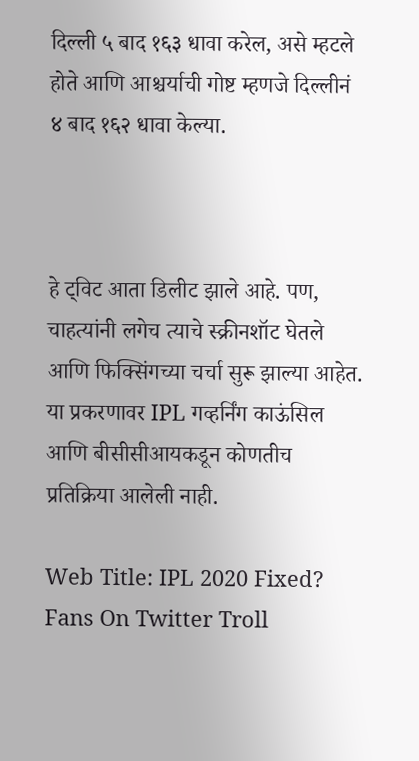दिल्ली ५ बाद १६३ धावा करेल, असे म्हटले होते आणि आश्चर्याची गोष्ट म्हणजे दिल्लीनं ४ बाद १६२ धावा केल्या.



हे ट्विट आता डिलीट झाले आहे. पण, चाहत्यांनी लगेच त्याचे स्क्रीनशॉट घेतले आणि फिक्सिंगच्या चर्चा सुरू झाल्या आहेत.  या प्रकरणावर IPL गव्हर्निंग काऊंसिल आणि बीसीसीआयकडून कोणतीच प्रतिक्रिया आलेली नाही.

Web Title: IPL 2020 Fixed? Fans On Twitter Troll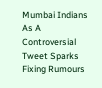Mumbai Indians As A Controversial Tweet Sparks Fixing Rumours